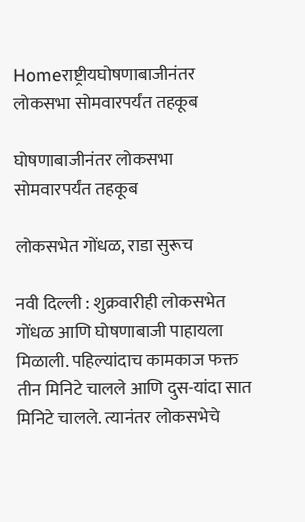Homeराष्ट्रीयघोषणाबाजीनंतर लोकसभा सोमवारपर्यंत तहकूब

घोषणाबाजीनंतर लोकसभा सोमवारपर्यंत तहकूब

लोकसभेत गोंधळ, राडा सुरूच

नवी दिल्ली : शुक्रवारीही लोकसभेत गोंधळ आणि घोषणाबाजी पाहायला मिळाली. पहिल्यांदाच कामकाज फक्त तीन मिनिटे चालले आणि दुस-यांदा सात मिनिटे चालले. त्यानंतर लोकसभेचे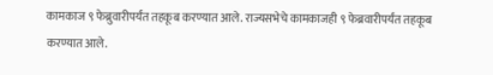कामकाज ९ फेब्रुवारीपर्यंत तहकूब करण्यात आले. राज्यसभेचे कामकाजही ९ फेब्रवारीपर्यंत तहकूब करण्यात आले.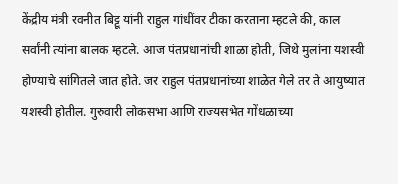केंद्रीय मंत्री रवनीत बिट्टू यांनी राहुल गांधींवर टीका करताना म्हटले की, काल सर्वांनी त्यांना बालक म्हटले. आज पंतप्रधानांची शाळा होती, जिथे मुलांना यशस्वी होण्याचे सांगितले जात होते. जर राहुल पंतप्रधानांच्या शाळेत गेले तर ते आयुष्यात यशस्वी होतील. गुरुवारी लोकसभा आणि राज्यसभेत गोंधळाच्या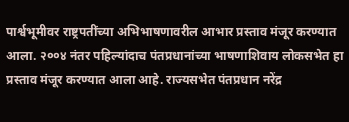पार्श्वभूमीवर राष्ट्रपतींच्या अभिभाषणावरील आभार प्रस्ताव मंजूर करण्यात आला. २००४ नंतर पहिल्यांदाच पंतप्रधानांच्या भाषणाशिवाय लोकसभेत हा प्रस्ताव मंजूर करण्यात आला आहे. राज्यसभेत पंतप्रधान नरेंद्र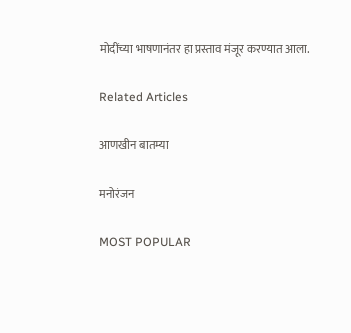मोदींच्या भाषणानंतर हा प्रस्ताव मंजूर करण्यात आला.

Related Articles

आणखीन बातम्या

मनोरंजन

MOST POPULAR